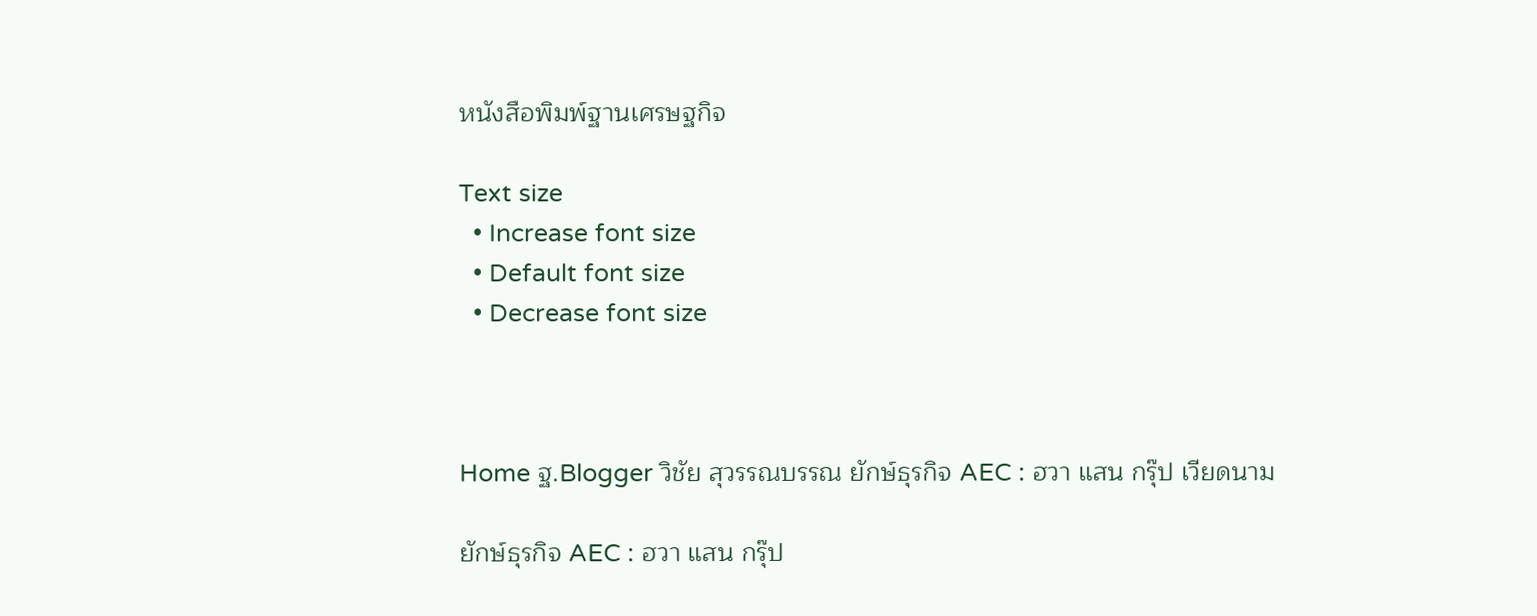หนังสือพิมพ์ฐานเศรษฐกิจ

Text size
  • Increase font size
  • Default font size
  • Decrease font size



Home ฐ.Blogger วิชัย สุวรรณบรรณ ยักษ์ธุรกิจ AEC : ฮวา แสน กรุ๊ป เวียดนาม

ยักษ์ธุรกิจ AEC : ฮวา แสน กรุ๊ป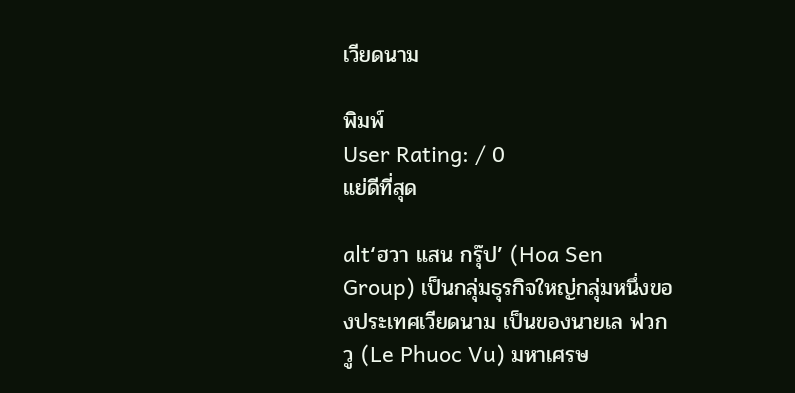เวียดนาม

พิมพ์
User Rating: / 0
แย่ดีที่สุด

alt‘ฮวา แสน กรุ๊ป’ (Hoa Sen Group) เป็นกลุ่มธุรกิจใหญ่กลุ่มหนึ่งของประเทศเวียดนาม เป็นของนายเล ฟวก วู (Le Phuoc Vu) มหาเศรษ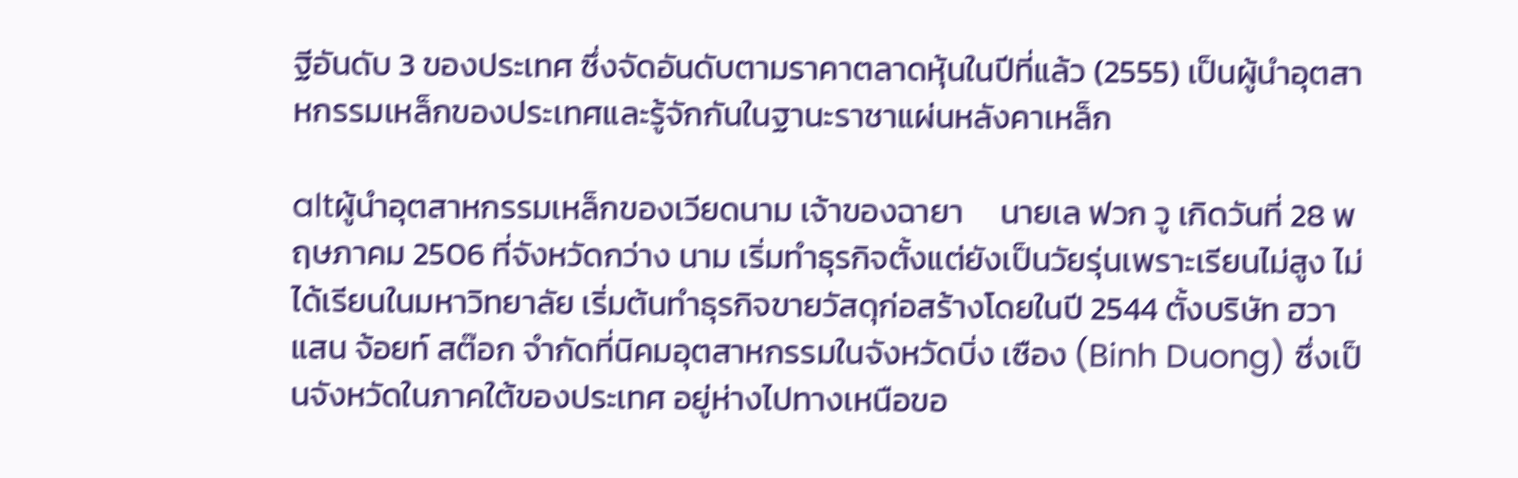ฐีอันดับ 3 ของประเทศ ซึ่งจัดอันดับตามราคาตลาดหุ้นในปีที่แล้ว (2555) เป็นผู้นำอุตสาหกรรมเหล็กของประเทศและรู้จักกันในฐานะราชาแผ่นหลังคาเหล็ก

altผู้นำอุตสาหกรรมเหล็กของเวียดนาม เจ้าของฉายา     นายเล ฟวก วู เกิดวันที่ 28 พฤษภาคม 2506 ที่จังหวัดกว่าง นาม เริ่มทำธุรกิจตั้งแต่ยังเป็นวัยรุ่นเพราะเรียนไม่สูง ไม่ได้เรียนในมหาวิทยาลัย เริ่มต้นทำธุรกิจขายวัสดุก่อสร้างโดยในปี 2544 ตั้งบริษัท ฮวา แสน จ้อยท์ สต๊อก จำกัดที่นิคมอุตสาหกรรมในจังหวัดบิ่ง เซือง (Binh Duong) ซึ่งเป็นจังหวัดในภาคใต้ของประเทศ อยู่ห่างไปทางเหนือขอ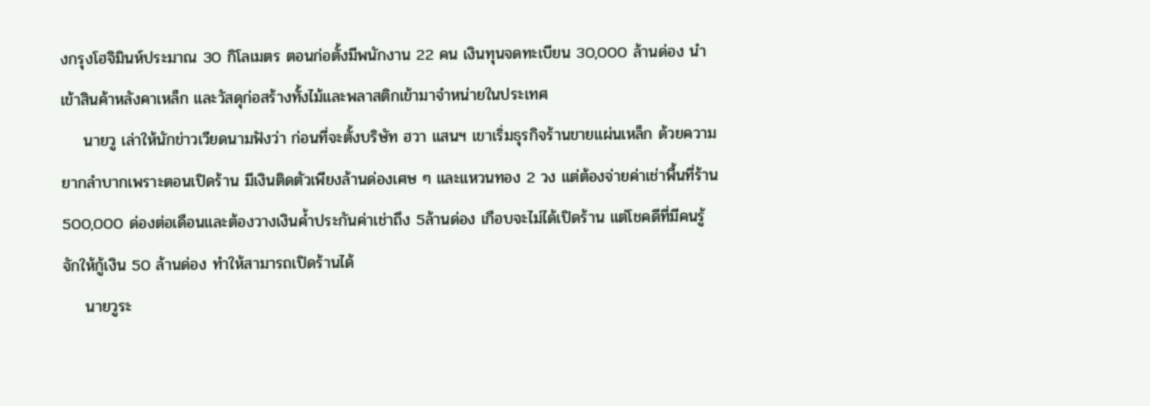งกรุงโฮจิมินห์ประมาณ 30 กิโลเมตร ตอนก่อตั้งมีพนักงาน 22 คน เงินทุนจดทะเบียน 30,000 ล้านด่อง นำเข้าสินค้าหลังคาเหล็ก และวัสดุก่อสร้างทั้งไม้และพลาสติกเข้ามาจำหน่ายในประเทศ
    นายวู เล่าให้นักข่าวเวียดนามฟังว่า ก่อนที่จะตั้งบริษัท ฮวา แสนฯ เขาเริ่มธุรกิจร้านขายแผ่นเหล็ก ด้วยความยากลำบากเพราะตอนเปิดร้าน มีเงินติดตัวเพียงล้านด่องเศษ ๆ และแหวนทอง 2 วง แต่ต้องจ่ายค่าเช่าพื้นที่ร้าน 500,000 ด่องต่อเดือนและต้องวางเงินค้ำประกันค่าเช่าถึง 5ล้านด่อง เกือบจะไม่ได้เปิดร้าน แต่โชคดีที่มีคนรู้จักให้กู้เงิน 50 ล้านด่อง ทำให้สามารถเปิดร้านได้
    นายวูระ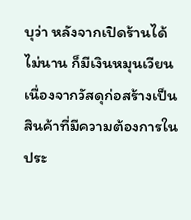บุว่า หลังจากเปิดร้านได้ไม่นาน ก็มีเงินหมุนเวียนเนื่องจากวัสดุก่อสร้างเป็นสินค้าที่มีความต้องการในประ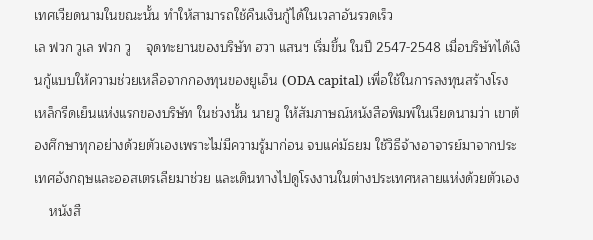เทศเวียดนามในขณะนั้น ทำให้สามารถใช้คืนเงินกู้ได้ในเวลาอันรวดเร็ว
เล ฟวก วูเล ฟวก วู    จุดทะยานของบริษัท ฮวา แสนฯ เริ่มขึ้น ในปี 2547-2548 เมื่อบริษัทได้เงินกู้แบบให้ความช่วยเหลือจากกองทุนของยูเอ็น (ODA capital) เพื่อใช้ในการลงทุนสร้างโรงเหล็กรีดเย็นแห่งแรกของบริษัท ในช่วงนั้น นายวู ให้สัมภาษณ์หนังสือพิมพ์ในเวียดนามว่า เขาต้องศึกษาทุกอย่างด้วยตัวเองเพราะไม่มีความรู้มาก่อน จบแค่มัธยม ใช้วิธีจ้างอาจารย์มาจากประเทศอังกฤษและออสเตรเลียมาช่วย และเดินทางไปดูโรงงานในต่างประเทศหลายแห่งด้วยตัวเอง
    หนังสื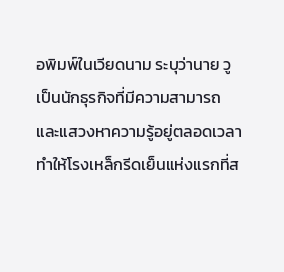อพิมพ์ในเวียดนาม ระบุว่านาย วู เป็นนักธุรกิจที่มีความสามารถและแสวงหาความรู้อยู่ตลอดเวลา ทำให้โรงเหล็กรีดเย็นแห่งแรกที่ส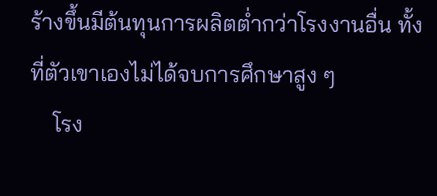ร้างขึ้นมีต้นทุนการผลิตต่ำกว่าโรงงานอื่น ทั้งที่ตัวเขาเองไม่ได้จบการศึกษาสูง ๆ
    โรง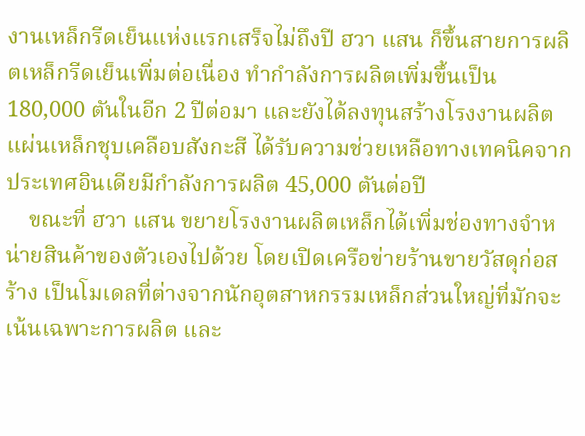งานเหล็กรีดเย็นแห่งแรกเสร็จไม่ถึงปี ฮวา แสน ก็ขึ้นสายการผลิตเหล็กรีดเย็นเพิ่มต่อเนื่อง ทำกำลังการผลิตเพิ่มขึ้นเป็น 180,000 ตันในอีก 2 ปีต่อมา และยังได้ลงทุนสร้างโรงงานผลิตแผ่นเหล็กชุบเคลือบสังกะสี ได้รับความช่วยเหลือทางเทคนิคจากประเทศอินเดียมีกำลังการผลิต 45,000 ตันต่อปี
    ขณะที่ ฮวา แสน ขยายโรงงานผลิตเหล็กได้เพิ่มช่องทางจำหน่ายสินค้าของตัวเองไปด้วย โดยเปิดเครือข่ายร้านขายวัสดุก่อสร้าง เป็นโมเดลที่ต่างจากนักอุตสาหกรรมเหล็กส่วนใหญ่ที่มักจะเน้นเฉพาะการผลิต และ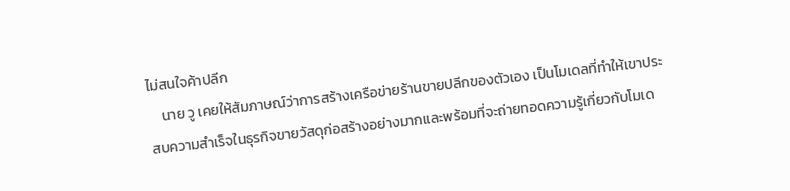ไม่สนใจค้าปลีก
    นาย วู เคยให้สัมภาษณ์ว่าการสร้างเครือข่ายร้านขายปลีกของตัวเอง เป็นโมเดลที่ทำให้เขาประสบความสำเร็จในธุรกิจขายวัสดุก่อสร้างอย่างมากและพร้อมที่จะถ่ายทอดความรู้เกี่ยวกับโมเด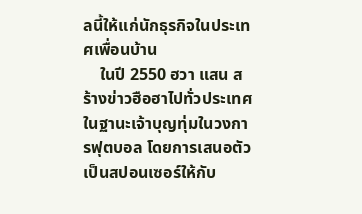ลนี้ให้แก่นักธุรกิจในประเทศเพื่อนบ้าน
    ในปี 2550 ฮวา แสน สร้างข่าวฮือฮาไปทั่วประเทศ ในฐานะเจ้าบุญทุ่มในวงการฟุตบอล โดยการเสนอตัวเป็นสปอนเซอร์ให้กับ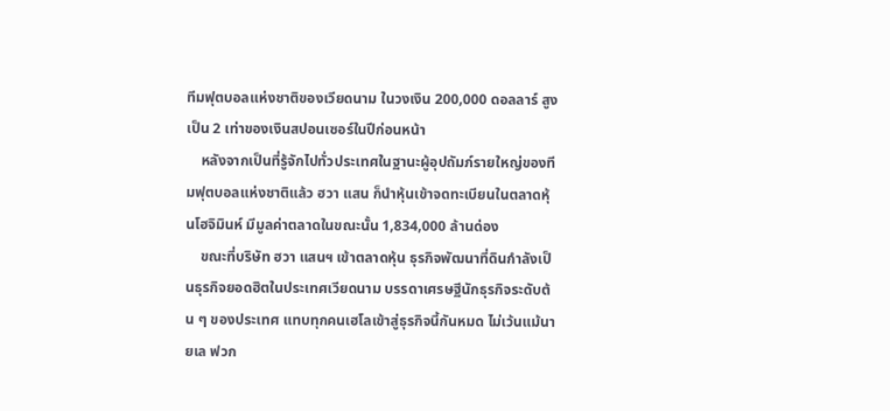ทีมฟุตบอลแห่งชาติของเวียดนาม ในวงเงิน 200,000 ดอลลาร์ สูงเป็น 2 เท่าของเงินสปอนเซอร์ในปีก่อนหน้า
    หลังจากเป็นที่รู้จักไปทั่วประเทศในฐานะผู้อุปถัมภ์รายใหญ่ของทีมฟุตบอลแห่งชาติแล้ว ฮวา แสน ก็นำหุ้นเข้าจดทะเบียนในตลาดหุ้นโฮจิมินห์ มีมูลค่าตลาดในขณะนั้น 1,834,000 ล้านด่อง
    ขณะที่บริษัท ฮวา แสนฯ เข้าตลาดหุ้น ธุรกิจพัฒนาที่ดินกำลังเป็นธุรกิจยอดฮิตในประเทศเวียดนาม บรรดาเศรษฐีนักธุรกิจระดับต้น ๆ ของประเทศ แทบทุกคนเฮโลเข้าสู่ธุรกิจนี้กันหมด ไม่เว้นแม้นายเล ฟวก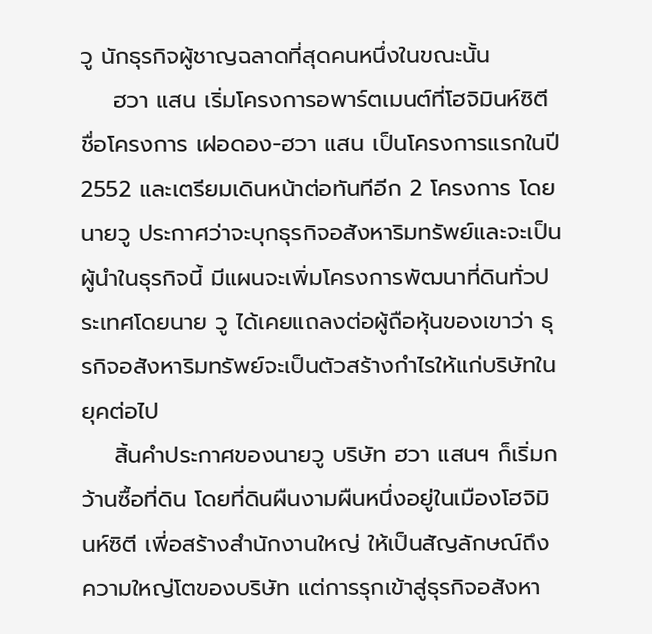วู นักธุรกิจผู้ชาญฉลาดที่สุดคนหนึ่งในขณะนั้น
    ฮวา แสน เริ่มโครงการอพาร์ตเมนต์ที่โฮจิมินห์ซิตี ชื่อโครงการ เฝอดอง-ฮวา แสน เป็นโครงการแรกในปี 2552 และเตรียมเดินหน้าต่อทันทีอีก 2 โครงการ โดยนายวู ประกาศว่าจะบุกธุรกิจอสังหาริมทรัพย์และจะเป็นผู้นำในธุรกิจนี้ มีแผนจะเพิ่มโครงการพัฒนาที่ดินทั่วประเทศโดยนาย วู ได้เคยแถลงต่อผู้ถือหุ้นของเขาว่า ธุรกิจอสังหาริมทรัพย์จะเป็นตัวสร้างกำไรให้แก่บริษัทในยุคต่อไป
    สิ้นคำประกาศของนายวู บริษัท ฮวา แสนฯ ก็เริ่มกว้านซื้อที่ดิน โดยที่ดินผืนงามผืนหนึ่งอยู่ในเมืองโฮจิมินห์ซิตี เพี่อสร้างสำนักงานใหญ่ ให้เป็นสัญลักษณ์ถึงความใหญ่โตของบริษัท แต่การรุกเข้าสู่ธุรกิจอสังหา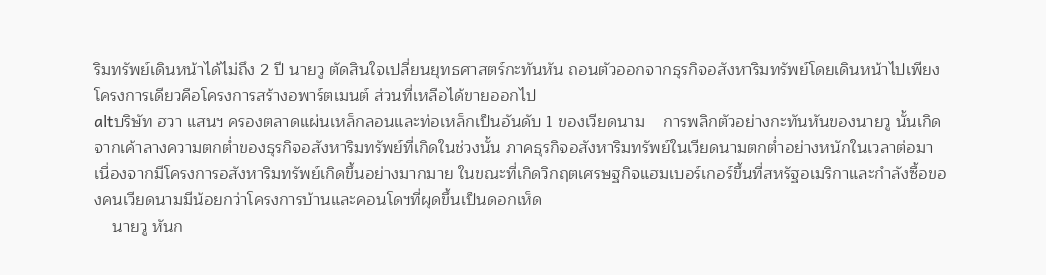ริมทรัพย์เดินหน้าได้ไม่ถึง 2 ปี นายวู ตัดสินใจเปลี่ยนยุทธศาสตร์กะทันหัน ถอนตัวออกจากธุรกิจอสังหาริมทรัพย์โดยเดินหน้าไปเพียงโครงการเดียวคือโครงการสร้างอพาร์ตเมนต์ ส่วนที่เหลือได้ขายออกไป
altบริษัท ฮวา แสนฯ ครองตลาดแผ่นเหล็กลอนและท่อเหล็กเป็นอันดับ 1 ของเวียดนาม    การพลิกตัวอย่างกะทันหันของนายวู นั้นเกิดจากเค้าลางความตกต่ำของธุรกิจอสังหาริมทรัพย์ที่เกิดในช่วงนั้น ภาคธุรกิจอสังหาริมทรัพย์ในเวียดนามตกต่ำอย่างหนักในเวลาต่อมา เนื่องจากมีโครงการอสังหาริมทรัพย์เกิดขึ้นอย่างมากมาย ในขณะที่เกิดวิกฤตเศรษฐกิจแฮมเบอร์เกอร์ขึ้นที่สหรัฐอเมริกาและกำลังซื้อของคนเวียดนามมีน้อยกว่าโครงการบ้านและคอนโดฯที่ผุดขึ้นเป็นดอกเห็ด
    นายวู หันก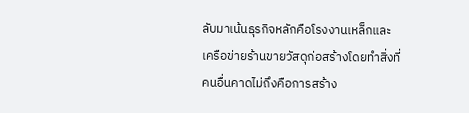ลับมาเน้นธุรกิจหลักคือโรงงานเหล็กและเครือข่ายร้านขายวัสดุก่อสร้างโดยทำสิ่งที่คนอื่นคาดไม่ถึงคือการสร้าง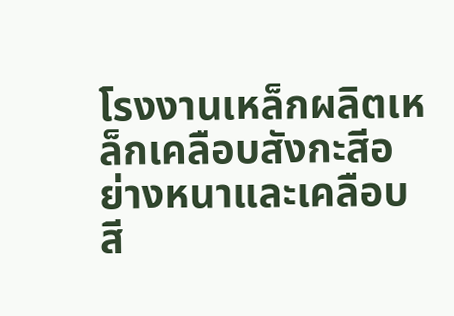โรงงานเหล็กผลิตเหล็กเคลือบสังกะสีอย่างหนาและเคลือบสี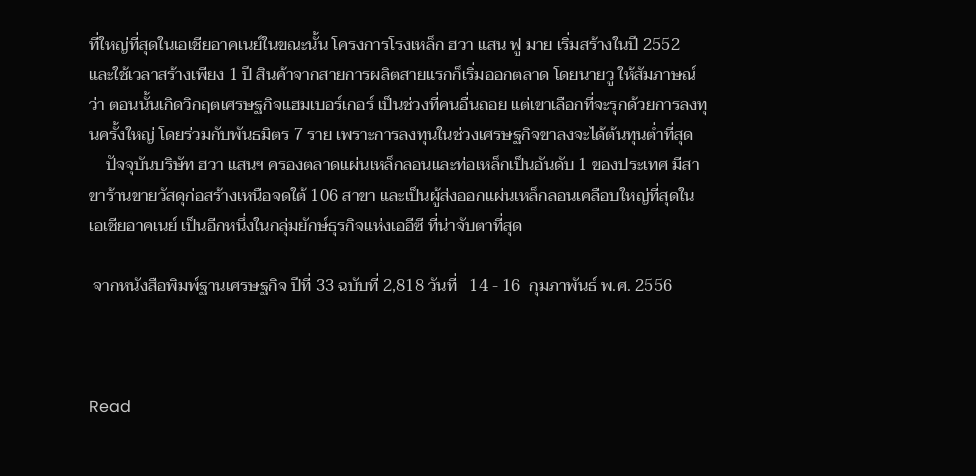ที่ใหญ่ที่สุดในเอเชียอาคเนย์ในขณะนั้น โครงการโรงเหล็ก ฮวา แสน ฟู มาย เริ่มสร้างในปี 2552 และใช้เวลาสร้างเพียง 1 ปี สินค้าจากสายการผลิตสายแรกก็เริ่มออกตลาด โดยนายวู ให้สัมภาษณ์ว่า ตอนนั้นเกิดวิกฤตเศรษฐกิจแฮมเบอร์เกอร์ เป็นช่วงที่คนอื่นถอย แต่เขาเลือกที่จะรุกด้วยการลงทุนครั้งใหญ่ โดยร่วมกับพันธมิตร 7 ราย เพราะการลงทุนในช่วงเศรษฐกิจขาลงจะได้ต้นทุนต่ำที่สุด
    ปัจจุบันบริษัท ฮวา แสนฯ ครองตลาดแผ่นเหล็กลอนและท่อเหล็กเป็นอันดับ 1 ของประเทศ มีสาขาร้านขายวัสดุก่อสร้างเหนือจดใต้ 106 สาขา และเป็นผู้ส่งออกแผ่นเหล็กลอนเคลือบใหญ่ที่สุดในเอเชียอาคเนย์ เป็นอีกหนึ่งในกลุ่มยักษ์ธุรกิจแห่งเออีซี ที่น่าจับตาที่สุด

 จากหนังสือพิมพ์ฐานเศรษฐกิจ ปีที่ 33 ฉบับที่ 2,818 วันที่   14 - 16  กุมภาพันธ์ พ.ศ. 2556



Read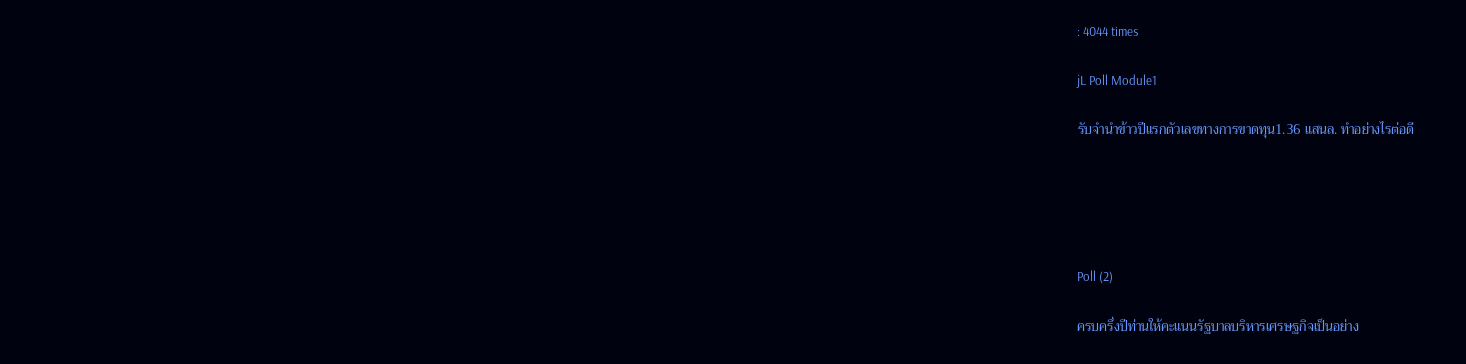: 4044 times

jL Poll Module1

รับจำนำข้าวปีแรกตัวเลขทางการขาดทุน1.36 แสนล. ทำอย่างไรต่อดี





Poll (2)

ครบครึ่งปีท่านให้คะแนนรัฐบาลบริหารเศรษฐกิจเป็นอย่าง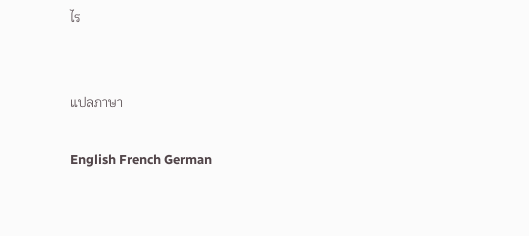ไร


แปลภาษา

English French German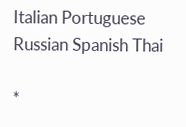Italian Portuguese Russian Spanish Thai

*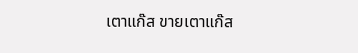เตาแก๊ส ขายเตาแก๊ส